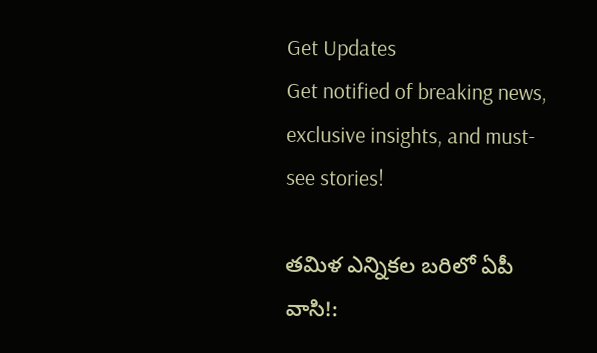Get Updates
Get notified of breaking news, exclusive insights, and must-see stories!

తమిళ ఎన్నికల బరిలో ఏపీ వాసి!: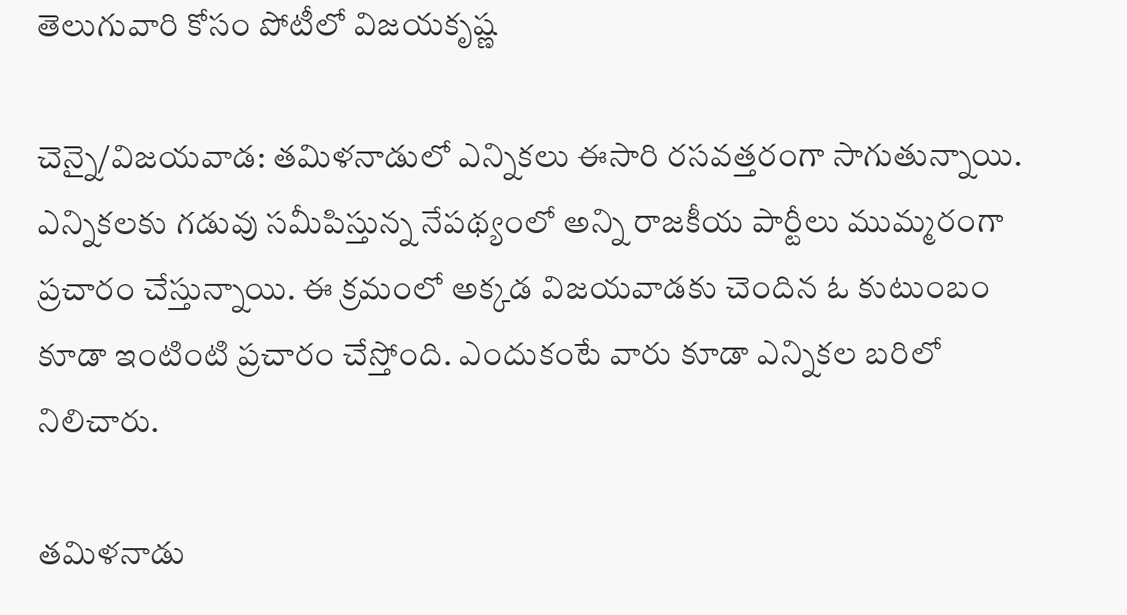తెలుగువారి కోసం పోటీలో విజయకృష్ణ

చెన్నై/విజయవాడ: తమిళనాడులో ఎన్నికలు ఈసారి రసవత్తరంగా సాగుతున్నాయి. ఎన్నికలకు గడువు సమీపిస్తున్న నేపథ్యంలో అన్ని రాజకీయ పార్టీలు ముమ్మరంగా ప్రచారం చేస్తున్నాయి. ఈ క్రమంలో అక్కడ విజయవాడకు చెందిన ఓ కుటుంబం కూడా ఇంటింటి ప్రచారం చేస్తోంది. ఎందుకంటే వారు కూడా ఎన్నికల బరిలో నిలిచారు.

తమిళనాడు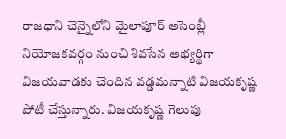రాజధాని చెన్నైలోని మైలాపూర్ అసెంబ్లీ నియోజకవర్గం నుంచి శివసేన అభ్యర్థిగా విజయవాడకు చెందిన వడ్డమన్నాటి విజయకృష్ణ పోటీ చేస్తున్నారు. విజయకృష్ణ గెలుపు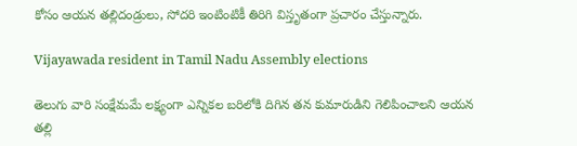కోసం ఆయన తల్లిదండ్రులు, సోదరి ఇంటింటికీ తిరిగి విస్తృతంగా ప్రచారం చేస్తున్నారు.

Vijayawada resident in Tamil Nadu Assembly elections

తెలుగు వారి సంక్షేమమే లక్ష్యంగా ఎన్నికల బరిలోకి దిగిన తన కుమారుడిని గెలిపించాలని ఆయన తల్లి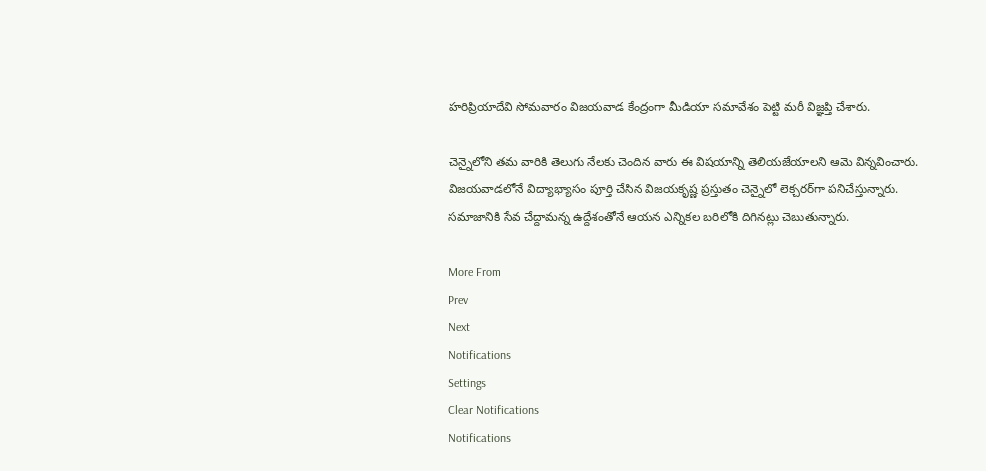హరిప్రియాదేవి సోమవారం విజయవాడ కేంద్రంగా మీడియా సమావేశం పెట్టి మరీ విజ్ఞప్తి చేశారు.

చెన్నైలోని తమ వారికి తెలుగు నేలకు చెందిన వారు ఈ విషయాన్ని తెలియజేయాలని ఆమె విన్నవించారు. విజయవాడలోనే విద్యాభ్యాసం పూర్తి చేసిన విజయకృష్ణ ప్రస్తుతం చెన్నైలో లెక్చరర్‌గా పనిచేస్తున్నారు. సమాజానికి సేవ చేద్దామన్న ఉద్దేశంతోనే ఆయన ఎన్నికల బరిలోకి దిగినట్లు చెబుతున్నారు.

More From
Prev
Next
Notifications
Settings
Clear Notifications
Notifications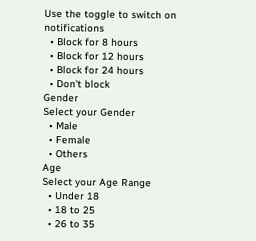Use the toggle to switch on notifications
  • Block for 8 hours
  • Block for 12 hours
  • Block for 24 hours
  • Don't block
Gender
Select your Gender
  • Male
  • Female
  • Others
Age
Select your Age Range
  • Under 18
  • 18 to 25
  • 26 to 35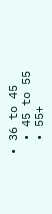• 36 to 45
  • 45 to 55
  • 55+